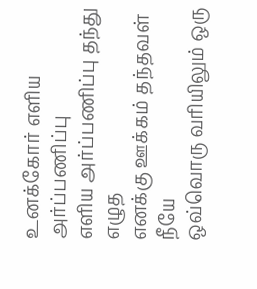உனக்கோர் எளிய அர்ப்பணிப்பு
எளிய அர்ப்பணிப்பு தந்து எழுத
எனக்கு ஊக்கம் தந்தவள் நீயே
ஒவ்வொரு வரியிலும் ஒரு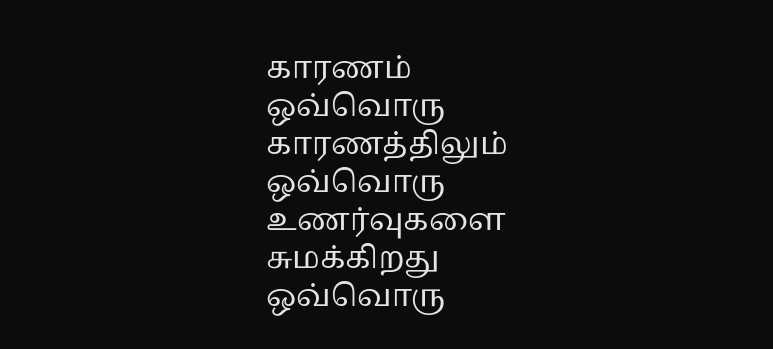காரணம்
ஒவ்வொரு காரணத்திலும்
ஒவ்வொரு உணர்வுகளை சுமக்கிறது
ஒவ்வொரு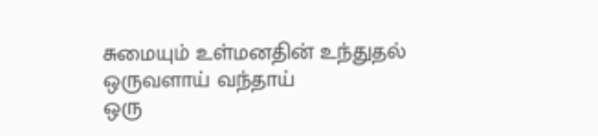சுமையும் உள்மனதின் உந்துதல்
ஒருவளாய் வந்தாய்
ஒரு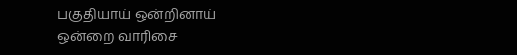பகுதியாய் ஒன்றினாய்
ஒன்றை வாரிசை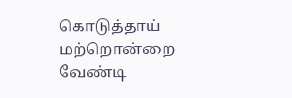கொடுத்தாய்
மற்றொன்றை வேண்டி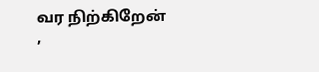வர நிற்கிறேன்
,